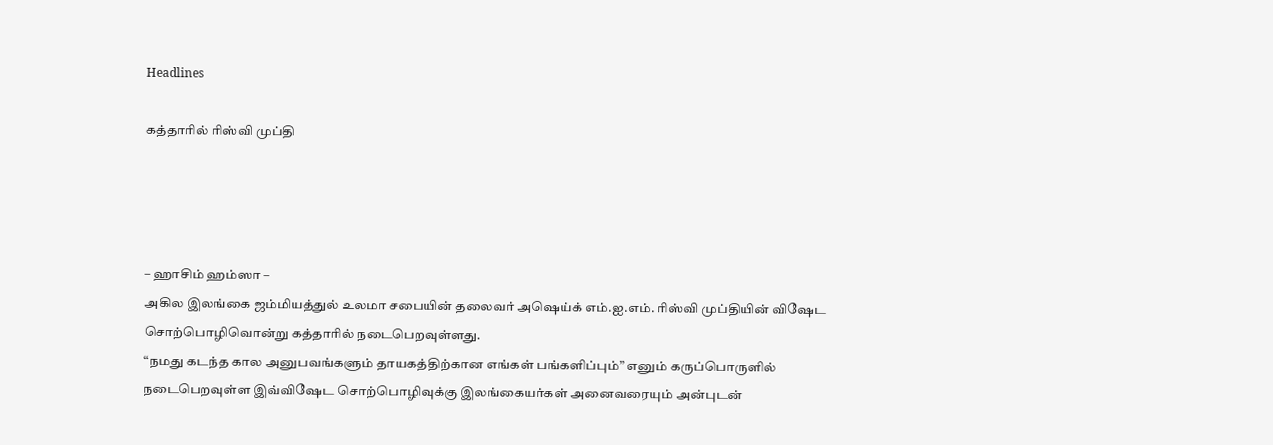Headlines

கத்தாரில் ரிஸ்வி முப்தி




– ஹாசிம் ஹம்ஸா –
அகில இலங்கை ஜம்மியத்துல் உலமா சபையின் தலைவர் அஷெய்க் எம்.ஐ.எம். ரிஸ்வி முப்தியின் விஷேட சொற்பொழிவொன்று கத்தாரில் நடைபெறவுள்ளது.
“நமது கடந்த கால அனுபவங்களும் தாயகத்திற்கான எங்கள் பங்களிப்பும்” எனும் கருப்பொருளில் நடைபெறவுள்ள இவ்விஷேட சொற்பொழிவுக்கு இலங்கையர்கள் அனைவரையும் அன்புடன்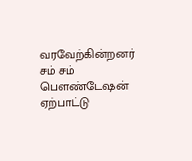வரவேற்கின்றனர் சம் சம் பெளண்டேஷன் ஏற்பாட்டு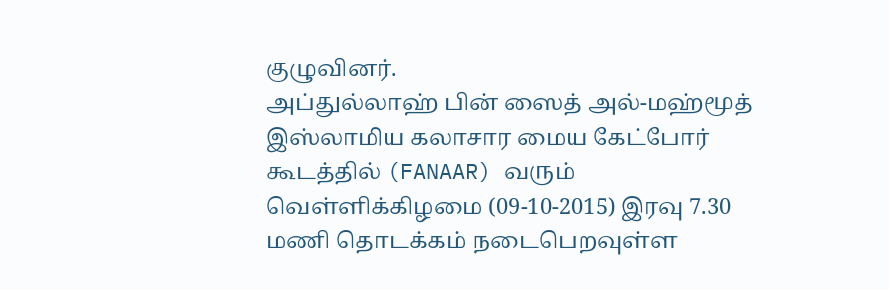குழுவினர்.
அப்துல்லாஹ் பின் ஸைத் அல்-மஹ்மூத் இஸ்லாமிய கலாசார மைய கேட்போர் கூடத்தில் (FANAAR) வரும் வெள்ளிக்கிழமை (09-10-2015) இரவு 7.30 மணி தொடக்கம் நடைபெறவுள்ள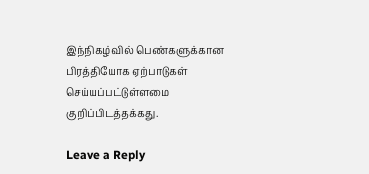இந்நிகழ்வில் பெண்களுக்கான பிரத்தியோக ஏற்பாடுகள் செய்யப்பட்டுள்ளமை குறிப்பிடத்தக்கது.

Leave a Reply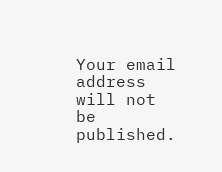Your email address will not be published.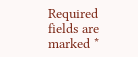Required fields are marked *